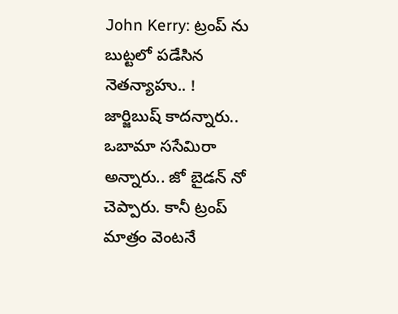John Kerry: ట్రంప్ ను బుట్టలో పడేసిన నెతన్యాహు.. !
జార్జిబుష్ కాదన్నారు.. ఒబామా ససేమిరా అన్నారు.. జో బైడన్ నో చెప్పారు. కానీ ట్రంప్ మాత్రం వెంటనే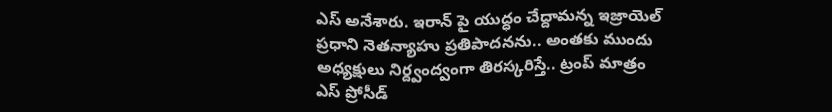ఎస్ అనేశారు. ఇరాన్ పై యుద్ధం చేద్దామన్న ఇజ్రాయెల్ ప్రధాని నెతన్యాహు ప్రతిపాదనను.. అంతకు ముందు అధ్యక్షులు నిర్ద్వంద్వంగా తిరస్కరిస్తే.. ట్రంప్ మాత్రం ఎస్ ప్రోసీడ్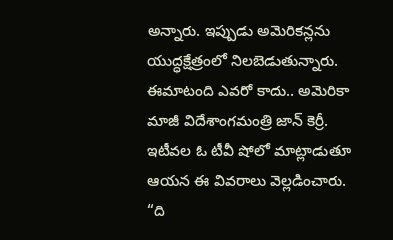అన్నారు. ఇప్పుడు అమెరికన్లను యుద్ధక్షేత్రంలో నిలబెడుతున్నారు. ఈమాటంది ఎవరో కాదు.. అమెరికా మాజీ విదేశాంగమంత్రి జాన్ కెర్రీ. ఇటీవల ఓ టీవీ షోలో మాట్లాడుతూ ఆయన ఈ వివరాలు వెల్లడించారు.
“ది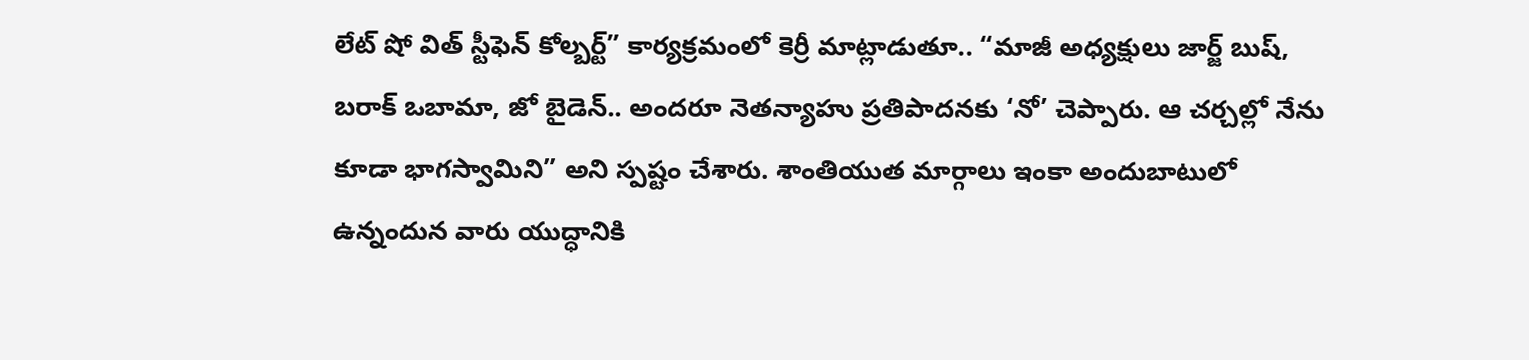లేట్ షో విత్ స్టీఫెన్ కోల్బర్ట్” కార్యక్రమంలో కెర్రీ మాట్లాడుతూ.. “మాజీ అధ్యక్షులు జార్జ్ బుష్, బరాక్ ఒబామా, జో బైడెన్.. అందరూ నెతన్యాహు ప్రతిపాదనకు ‘నో’ చెప్పారు. ఆ చర్చల్లో నేను కూడా భాగస్వామిని” అని స్పష్టం చేశారు. శాంతియుత మార్గాలు ఇంకా అందుబాటులో ఉన్నందున వారు యుద్ధానికి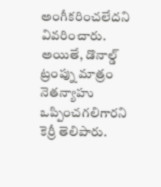అంగీకరించలేదని వివరించారు.
అయితే, డొనాల్డ్ ట్రంప్ను మాత్రం నెతన్యాహు ఒప్పించగలిగారని కెర్రీ తెలిపారు.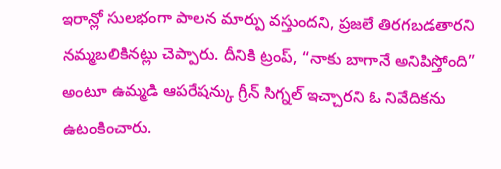ఇరాన్లో సులభంగా పాలన మార్పు వస్తుందని, ప్రజలే తిరగబడతారని నమ్మబలికినట్లు చెప్పారు. దీనికి ట్రంప్, “నాకు బాగానే అనిపిస్తోంది” అంటూ ఉమ్మడి ఆపరేషన్కు గ్రీన్ సిగ్నల్ ఇచ్చారని ఓ నివేదికను ఉటంకించారు.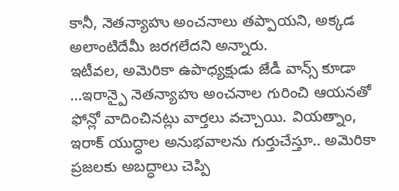కానీ, నెతన్యాహు అంచనాలు తప్పాయని, అక్కడ అలాంటిదేమీ జరగలేదని అన్నారు.
ఇటీవల, అమెరికా ఉపాధ్యక్షుడు జేడీ వాన్స్ కూడా …ఇరాన్పై నెతన్యాహు అంచనాల గురించి ఆయనతో ఫోన్లో వాదించినట్లు వార్తలు వచ్చాయి. వియత్నాం, ఇరాక్ యుద్ధాల అనుభవాలను గుర్తుచేస్తూ.. అమెరికా ప్రజలకు అబద్ధాలు చెప్పి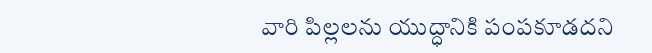వారి పిల్లలను యుద్ధానికి పంపకూడదని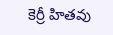కెర్రీ హితవు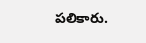పలికారు.